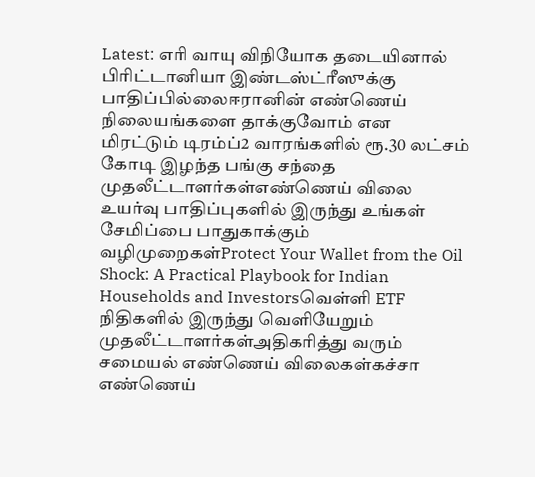Latest: எரி வாயு விநியோக தடையினால் பிரிட்டானியா இண்டஸ்ட்ரீஸுக்கு பாதிப்பில்லைஈரானின் எண்ணெய் நிலையங்களை தாக்குவோம் என மிரட்டும் டிரம்ப்2 வாரங்களில் ரூ.30 லட்சம் கோடி இழந்த பங்கு சந்தை முதலீட்டாளர்கள்எண்ணெய் விலை உயர்வு பாதிப்புகளில் இருந்து உங்கள் சேமிப்பை பாதுகாக்கும் வழிமுறைகள்Protect Your Wallet from the Oil Shock: A Practical Playbook for Indian Households and Investorsவெள்ளி ETF நிதிகளில் இருந்து வெளியேறும் முதலீட்டாளர்கள்அதிகரித்து வரும் சமையல் எண்ணெய் விலைகள்கச்சா எண்ணெய்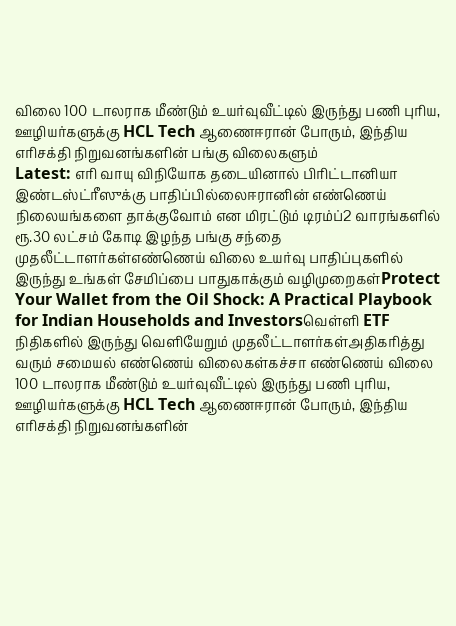விலை 100 டாலராக மீண்டும் உயர்வுவீட்டில் இருந்து பணி புரிய, ஊழியர்களுக்கு HCL Tech ஆணைஈரான் போரும், இந்திய எரிசக்தி நிறுவனங்களின் பங்கு விலைகளும்
Latest: எரி வாயு விநியோக தடையினால் பிரிட்டானியா இண்டஸ்ட்ரீஸுக்கு பாதிப்பில்லைஈரானின் எண்ணெய் நிலையங்களை தாக்குவோம் என மிரட்டும் டிரம்ப்2 வாரங்களில் ரூ.30 லட்சம் கோடி இழந்த பங்கு சந்தை முதலீட்டாளர்கள்எண்ணெய் விலை உயர்வு பாதிப்புகளில் இருந்து உங்கள் சேமிப்பை பாதுகாக்கும் வழிமுறைகள்Protect Your Wallet from the Oil Shock: A Practical Playbook for Indian Households and Investorsவெள்ளி ETF நிதிகளில் இருந்து வெளியேறும் முதலீட்டாளர்கள்அதிகரித்து வரும் சமையல் எண்ணெய் விலைகள்கச்சா எண்ணெய் விலை 100 டாலராக மீண்டும் உயர்வுவீட்டில் இருந்து பணி புரிய, ஊழியர்களுக்கு HCL Tech ஆணைஈரான் போரும், இந்திய எரிசக்தி நிறுவனங்களின்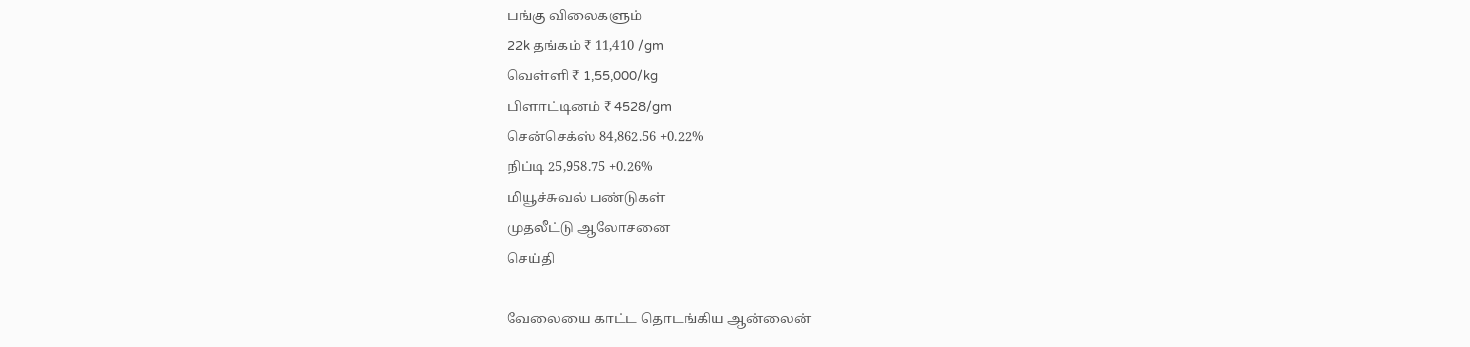பங்கு விலைகளும்
22k தங்கம் ₹ 11,410 /gm
வெள்ளி ₹ 1,55,000/kg
பிளாட்டினம் ₹ 4528/gm
சென்செக்ஸ் 84,862.56 +0.22%
நிப்டி 25,958.75 +0.26%
மியூச்சுவல் பண்டுகள்
முதலீட்டு ஆலோசனை
செய்தி

வேலையை காட்ட தொடங்கிய ஆன்லைன்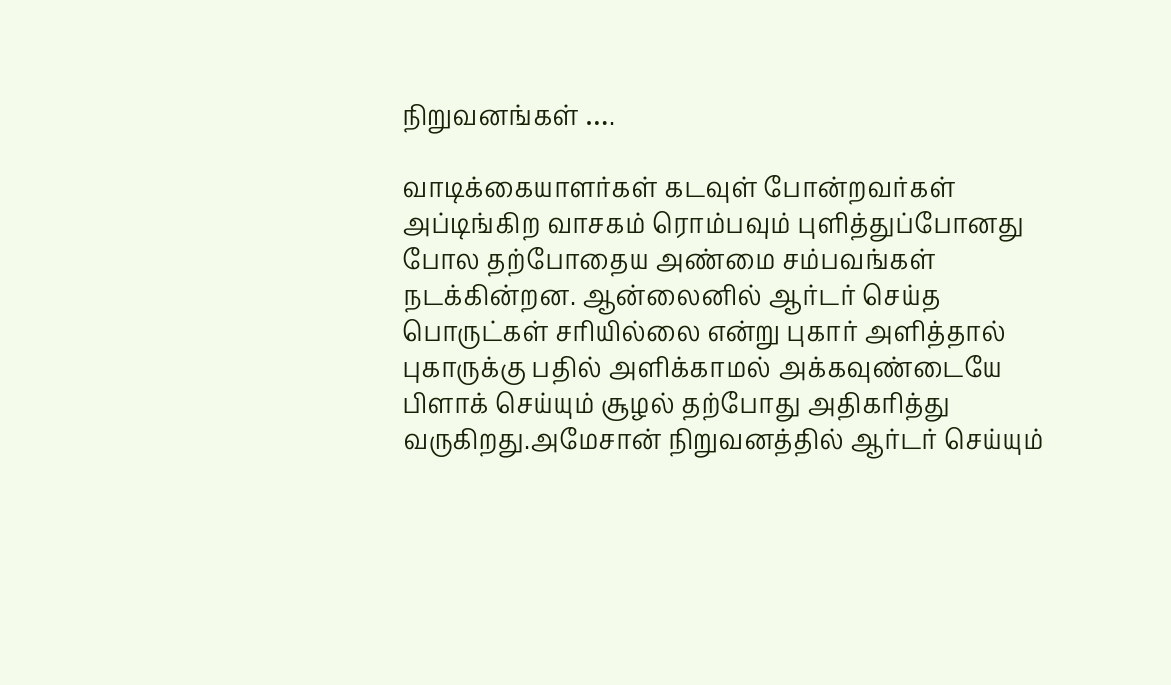நிறுவனங்கள் ….

வாடிக்கையாளர்கள் கடவுள் போன்றவர்கள் அப்டிங்கிற வாசகம் ரொம்பவும் புளித்துப்போனது போல தற்போதைய அண்மை சம்பவங்கள் நடக்கின்றன. ஆன்லைனில் ஆர்டர் செய்த பொருட்கள் சரியில்லை என்று புகார் அளித்தால் புகாருக்கு பதில் அளிக்காமல் அக்கவுண்டையே பிளாக் செய்யும் சூழல் தற்போது அதிகரித்து வருகிறது.அமேசான் நிறுவனத்தில் ஆர்டர் செய்யும்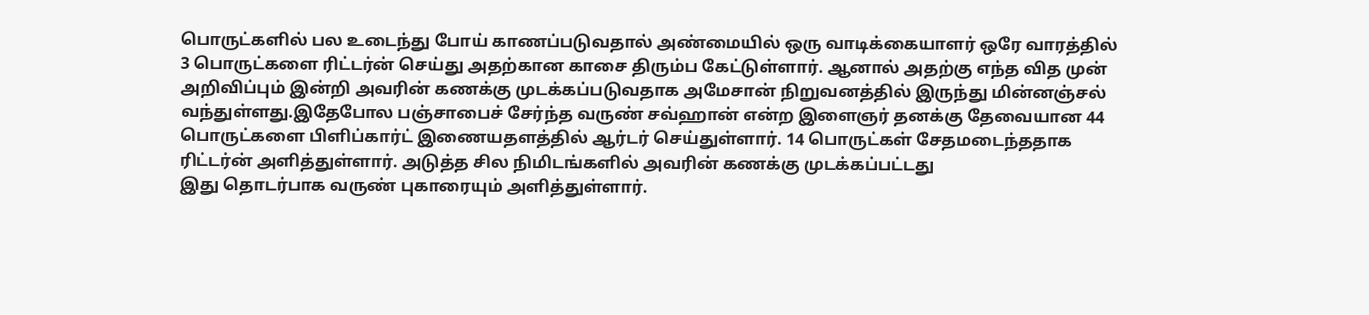பொருட்களில் பல உடைந்து போய் காணப்படுவதால் அண்மையில் ஒரு வாடிக்கையாளர் ஒரே வாரத்தில் 3 பொருட்களை ரிட்டர்ன் செய்து அதற்கான காசை திரும்ப கேட்டுள்ளார். ஆனால் அதற்கு எந்த வித முன் அறிவிப்பும் இன்றி அவரின் கணக்கு முடக்கப்படுவதாக அமேசான் நிறுவனத்தில் இருந்து மின்னஞ்சல் வந்துள்ளது.இதேபோல பஞ்சாபைச் சேர்ந்த வருண் சவ்ஹான் என்ற இளைஞர் தனக்கு தேவையான 44 பொருட்களை பிளிப்கார்ட் இணையதளத்தில் ஆர்டர் செய்துள்ளார். 14 பொருட்கள் சேதமடைந்ததாக ரிட்டர்ன் அளித்துள்ளார். அடுத்த சில நிமிடங்களில் அவரின் கணக்கு முடக்கப்பட்டது
இது தொடர்பாக வருண் புகாரையும் அளித்துள்ளார்.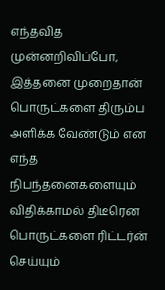எந்தவித முன்னறிவிப்போ, இத்தனை முறைதான் பொருட்களை திரும்ப அளிக்க வேண்டும் என எந்த நிபந்தனைகளையும் விதிக்காமல் திடீரென பொருட்களை ரிட்டர்ன் செய்யும்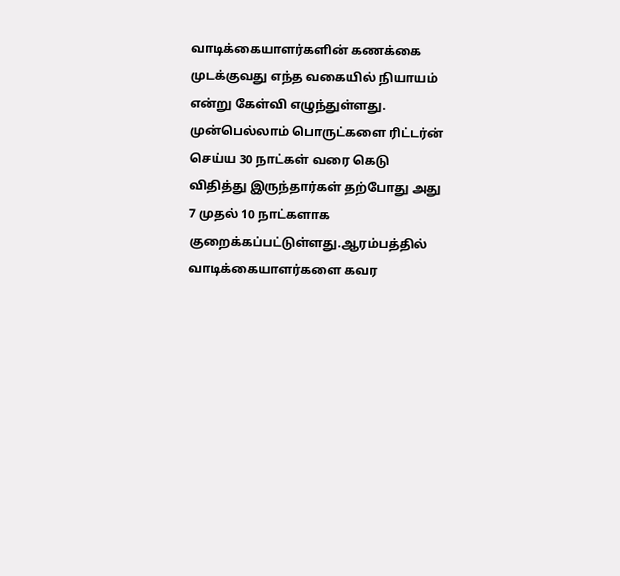வாடிக்கையாளர்களின் கணக்கை முடக்குவது எந்த வகையில் நியாயம் என்று கேள்வி எழுந்துள்ளது. முன்பெல்லாம் பொருட்களை ரிட்டர்ன் செய்ய 30 நாட்கள் வரை கெடு விதித்து இருந்தார்கள் தற்போது அது 7 முதல் 10 நாட்களாக குறைக்கப்பட்டுள்ளது.ஆரம்பத்தில் வாடிக்கையாளர்களை கவர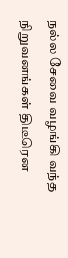நல்ல சேவை வழங்கி வந்த நிறுவனங்கள் திடீரென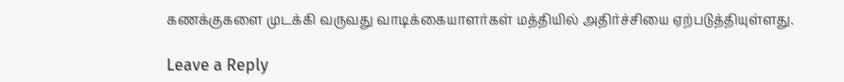கணக்குகளை முடக்கி வருவது வாடிக்கையாளர்கள் மத்தியில் அதிர்ச்சியை ஏற்படுத்தியுள்ளது.

Leave a Reply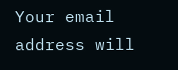Your email address will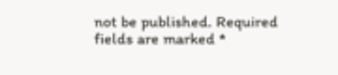not be published. Required fields are marked *